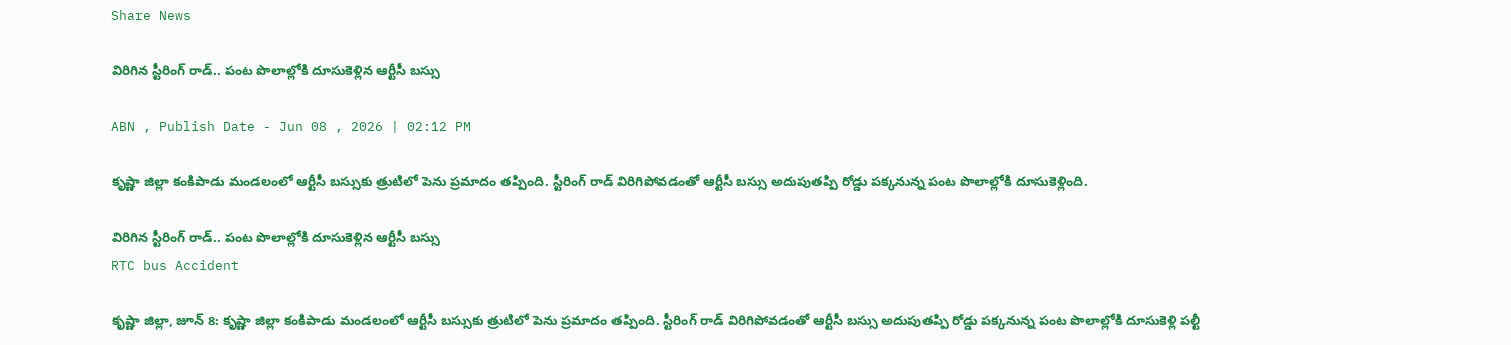Share News

విరిగిన స్టీరింగ్ రాడ్.. పంట పొలాల్లోకి దూసుకెళ్లిన ఆర్టీసీ బస్సు

ABN , Publish Date - Jun 08 , 2026 | 02:12 PM

కృష్ణా జిల్లా కంకిపాడు మండలంలో ఆర్టీసీ బస్సుకు త్రుటిలో పెను ప్రమాదం తప్పింది. స్టీరింగ్ రాడ్ విరిగిపోవడంతో ఆర్టీసీ బస్సు అదుపుతప్పి రోడ్డు పక్కనున్న పంట పొలాల్లోకి దూసుకెళ్లింది.

విరిగిన స్టీరింగ్ రాడ్.. పంట పొలాల్లోకి దూసుకెళ్లిన ఆర్టీసీ బస్సు
RTC bus Accident

కృష్ణా జిల్లా, జూన్ 8: కృష్ణా జిల్లా కంకిపాడు మండలంలో ఆర్టీసీ బస్సుకు త్రుటిలో పెను ప్రమాదం తప్పింది. స్టీరింగ్ రాడ్ విరిగిపోవడంతో ఆర్టీసీ బస్సు అదుపుతప్పి రోడ్డు పక్కనున్న పంట పొలాల్లోకి దూసుకెళ్లి పల్టీ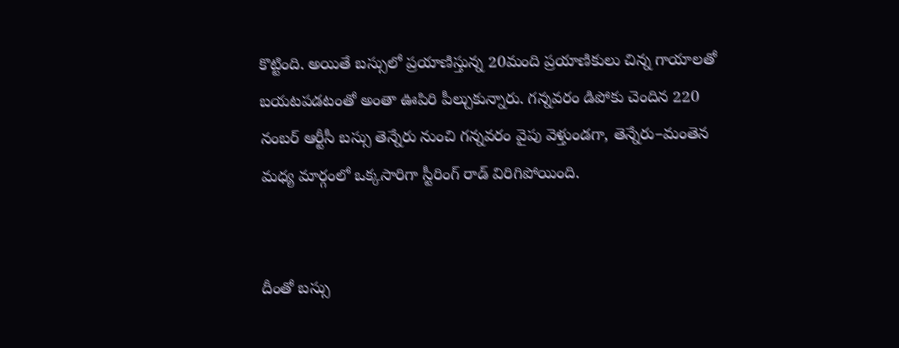కొట్టింది. అయితే బస్సులో ప్రయాణిస్తున్న 20మంది ప్రయాణికులు చిన్న గాయాలతో బయటపడటంతో అంతా ఊపిరి పీల్చుకున్నారు. గన్నవరం డిపోకు చెందిన 220 నంబర్ ఆర్టీసీ బస్సు తెన్నేరు నుంచి గన్నవరం వైపు వెళ్తుండగా, తెన్నేరు–మంతెన మధ్య మార్గంలో ఒక్కసారిగా స్టీరింగ్ రాడ్ విరిగిపోయింది.


దీంతో బస్సు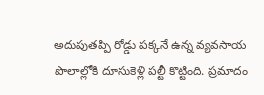అదుపుతప్పి రోడ్డు పక్కనే ఉన్న వ్యవసాయ పొలాల్లోకి దూసుకెళ్లి పల్టీ కొట్టింది. ప్రమాదం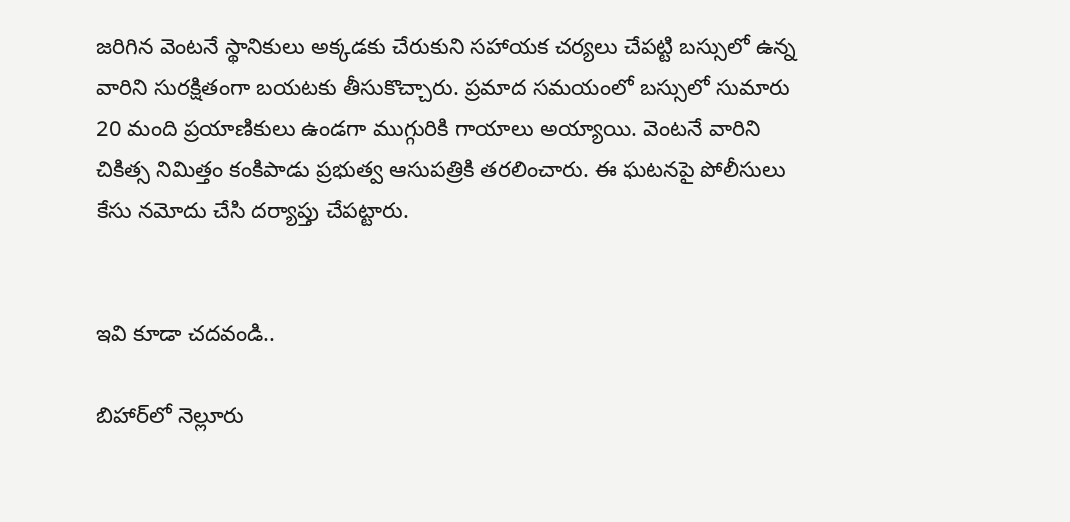జరిగిన వెంటనే స్థానికులు అక్కడకు చేరుకుని సహాయక చర్యలు చేపట్టి బస్సులో ఉన్న వారిని సురక్షితంగా బయటకు తీసుకొచ్చారు. ప్రమాద సమయంలో బస్సులో సుమారు 20 మంది ప్రయాణికులు ఉండగా ముగ్గురికి గాయాలు అయ్యాయి. వెంటనే వారిని చికిత్స నిమిత్తం కంకిపాడు ప్రభుత్వ ఆసుపత్రికి తరలించారు. ఈ ఘటనపై పోలీసులు కేసు నమోదు చేసి దర్యాప్తు చేపట్టారు.


ఇవి కూడా చదవండి..

బిహార్‌లో నెల్లూరు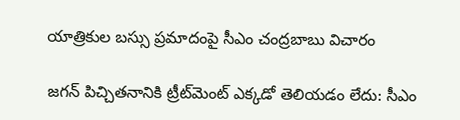యాత్రికుల బస్సు ప్రమాదంపై సీఎం చంద్రబాబు విచారం

జగన్ పిచ్చితనానికి ట్రీట్‌మెంట్ ఎక్కడో తెలియడం లేదు: సీఎం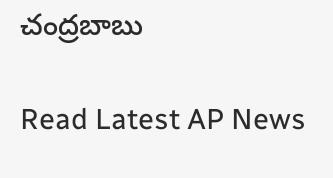చంద్రబాబు

Read Latest AP News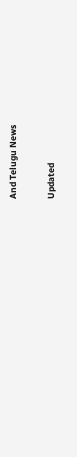And Telugu News

Updated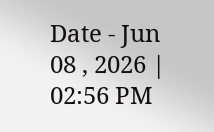Date - Jun 08 , 2026 | 02:56 PM